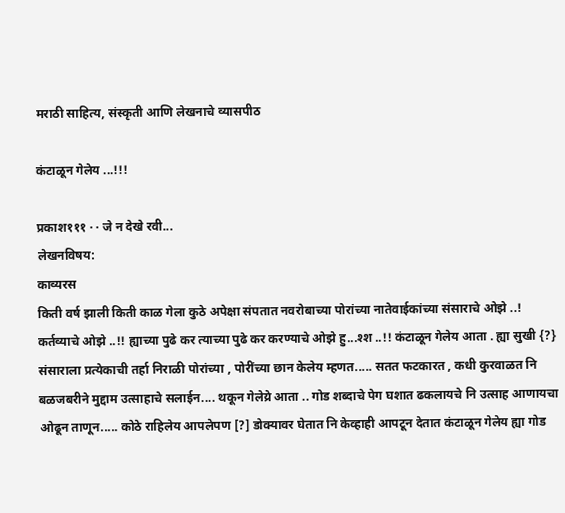मराठी साहित्य, संस्कृती आणि लेखनाचे व्यासपीठ

कंटाळून गेलेय ...!!!

प्रकाश१११ · · जे न देखे रवी...
लेखनविषय:
काव्यरस
किती वर्ष झाली किती काळ गेला कुठे अपेक्षा संपतात नवरोबाच्या पोरांच्या नातेवाईकांच्या संसाराचे ओझे ..! कर्तव्याचे ओझे ..!! ह्याच्या पुढे कर त्याच्या पुढे कर करण्याचे ओझे हु...श्श ..!! कंटाळून गेलेय आता . ह्या सुखी {?} संसाराला प्रत्येकाची तर्हा निराळी पोरांच्या , पोरींच्या छान केलेय म्हणत..... सतत फटकारत , कधी कुरवाळत नि बळजबरीने मुद्दाम उत्साहाचे सलाईन.... थकून गेलेय्रे आता .. गोड शब्दाचे पेग घशात ढकलायचे नि उत्साह आणायचा ओढून ताणून..... कोठे राहिलेय आपलेपण [?] डोक्यावर घेतात नि केव्हाही आपटून देतात कंटाळून गेलेय ह्या गोड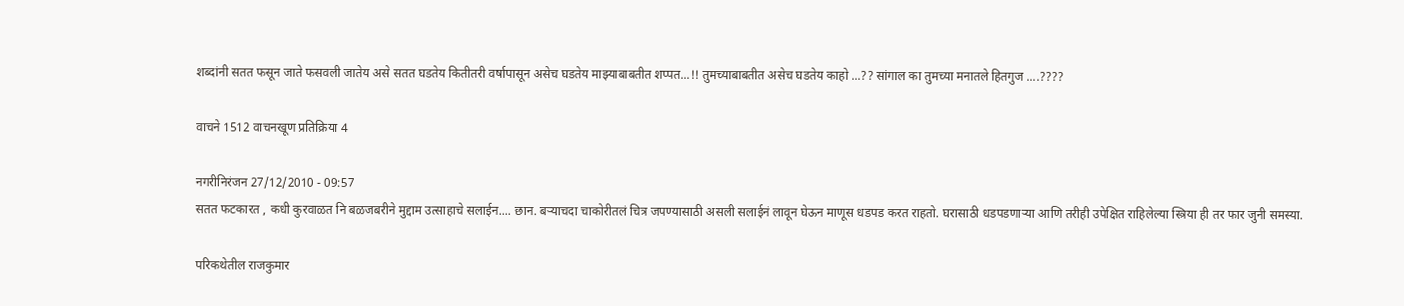शब्दांनी सतत फसून जाते फसवली जातेय असे सतत घडतेय कितीतरी वर्षापासून असेच घडतेय माझ्याबाबतीत शप्पत...!! तुमच्याबाबतीत असेच घडतेय काहो ...?? सांगाल का तुमच्या मनातले हितगुज ....????

वाचने 1512 वाचनखूण प्रतिक्रिया 4

नगरीनिरंजन 27/12/2010 - 09:57
सतत फटकारत , कधी कुरवाळत नि बळजबरीने मुद्दाम उत्साहाचे सलाईन.... छान. बर्‍याचदा चाकोरीतलं चित्र जपण्यासाठी असली सलाईनं लावून घेऊन माणूस धडपड करत राहतो. घरासाठी धडपडणार्‍या आणि तरीही उपेक्षित राहिलेल्या स्त्रिया ही तर फार जुनी समस्या.

परिकथेतील राजकुमार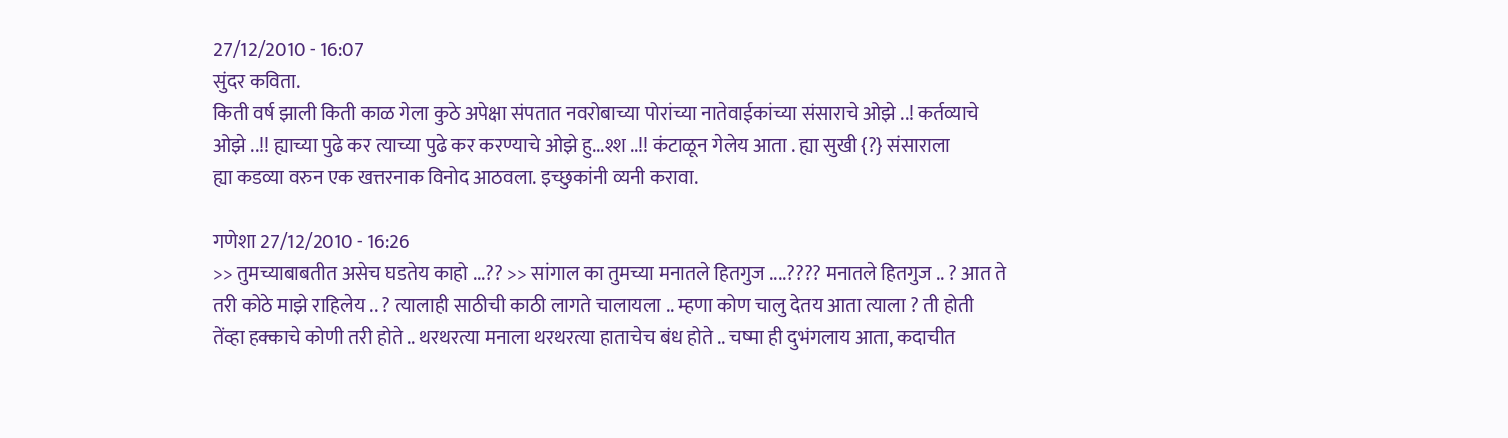27/12/2010 - 16:07
सुंदर कविता.
किती वर्ष झाली किती काळ गेला कुठे अपेक्षा संपतात नवरोबाच्या पोरांच्या नातेवाईकांच्या संसाराचे ओझे ..! कर्तव्याचे ओझे ..!! ह्याच्या पुढे कर त्याच्या पुढे कर करण्याचे ओझे हु...श्श ..!! कंटाळून गेलेय आता . ह्या सुखी {?} संसाराला
ह्या कडव्या वरुन एक खत्तरनाक विनोद आठवला. इच्छुकांनी व्यनी करावा.

गणेशा 27/12/2010 - 16:26
>> तुमच्याबाबतीत असेच घडतेय काहो ...?? >> सांगाल का तुमच्या मनातले हितगुज ....???? मनातले हितगुज .. ? आत ते तरी कोठे माझे राहिलेय .. ? त्यालाही साठीची काठी लागते चालायला .. म्हणा कोण चालु देतय आता त्याला ? ती होती तेंव्हा हक्काचे कोणी तरी होते .. थरथरत्या मनाला थरथरत्या हाताचेच बंध होते .. चष्मा ही दुभंगलाय आता, कदाचीत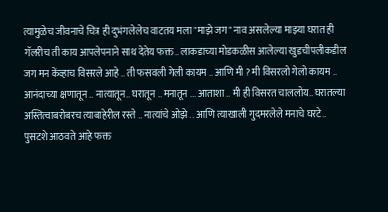त्यामुळेच जीवनाचे चित्र ही दुभंगलेलेच वाटतय मला "माझे जग" नाव असलेल्या माझ्या घरात ही गॅलरीच ती काय आपलेपनाने साथ देतेय फक्त.. लाकडाच्या मोडकळीस आलेल्या खुडचीपलीकडील जग मन केंव्हाच विसरले आहे .. ती फसवली गेली कायम .. आणि मी ? मी विसरलो गेलो कायम .. आनंदाच्या क्षणातून .. नात्यातून.. घरातून .. मनातून ... आताशा .. मी ही विसरत चाललोय.. घरातल्या अस्तित्वाबरोबरच त्याबाहेरील रस्ते .. नात्यांचे ओझे .. आणि त्याखाली गुदमरलेले मनाचे घरटे.. पुसटशे आठवते आहे फक्त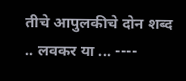तीचे आपुलकीचे दोन शब्द .. लवकर या ... ----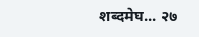शब्दमेघ... २७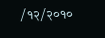/१२/२०१०